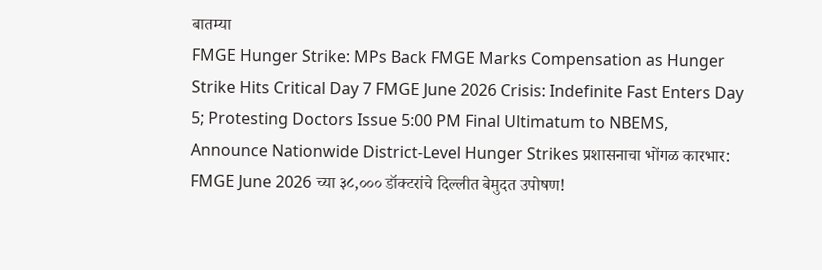बातम्या
FMGE Hunger Strike: MPs Back FMGE Marks Compensation as Hunger Strike Hits Critical Day 7 FMGE June 2026 Crisis: Indefinite Fast Enters Day 5; Protesting Doctors Issue 5:00 PM Final Ultimatum to NBEMS, Announce Nationwide District-Level Hunger Strikes प्रशासनाचा भोंगळ कारभार: FMGE June 2026 च्या ३८,००० डॉक्टरांचे दिल्लीत बेमुदत उपोषण!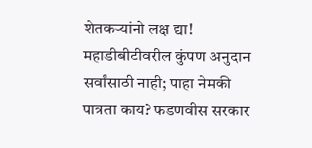शेतकऱ्यांनो लक्ष द्या! महाडीबीटीवरील कुंपण अनुदान सर्वांसाठी नाही; पाहा नेमकी पात्रता काय? फडणवीस सरकार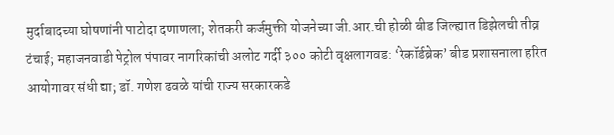मुर्दाबादच्या घोषणांनी पाटोदा दणाणला; शेतकरी कर्जमुक्ती योजनेच्या जी.आर.ची होळी बीड जिल्ह्यात डिझेलची तीव्र टंचाई; महाजनवाडी पेट्रोल पंपावर नागरिकांची अलोट गर्दी ३०० कोटी वृक्षलागवड: ‘रेकॉर्डब्रेक’ बीड प्रशासनाला हरित आयोगावर संधी द्या; डॉ. गणेश ढवळे यांची राज्य सरकारकडे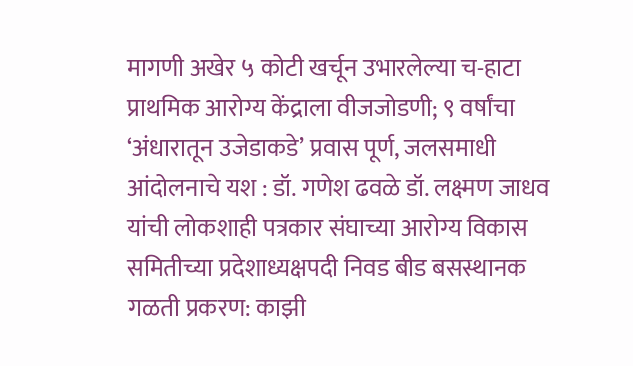मागणी अखेर ५ कोटी खर्चून उभारलेल्या च-हाटा प्राथमिक आरोग्य केंद्राला वीजजोडणी; ९ वर्षांचा ‘अंधारातून उजेडाकडे’ प्रवास पूर्ण, जलसमाधी आंदोलनाचे यश : डॉ. गणेश ढवळे डॉ. लक्ष्मण जाधव यांची लोकशाही पत्रकार संघाच्या आरोग्य विकास समितीच्या प्रदेशाध्यक्षपदी निवड बीड बसस्थानक गळती प्रकरण: काझी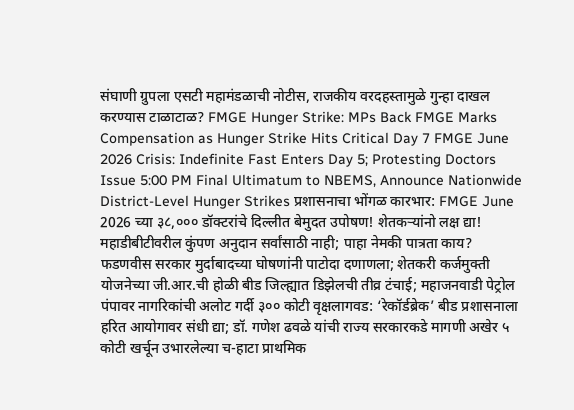संघाणी ग्रुपला एसटी महामंडळाची नोटीस, राजकीय वरदहस्तामुळे गुन्हा दाखल करण्यास टाळाटाळ? FMGE Hunger Strike: MPs Back FMGE Marks Compensation as Hunger Strike Hits Critical Day 7 FMGE June 2026 Crisis: Indefinite Fast Enters Day 5; Protesting Doctors Issue 5:00 PM Final Ultimatum to NBEMS, Announce Nationwide District-Level Hunger Strikes प्रशासनाचा भोंगळ कारभार: FMGE June 2026 च्या ३८,००० डॉक्टरांचे दिल्लीत बेमुदत उपोषण! शेतकऱ्यांनो लक्ष द्या! महाडीबीटीवरील कुंपण अनुदान सर्वांसाठी नाही; पाहा नेमकी पात्रता काय? फडणवीस सरकार मुर्दाबादच्या घोषणांनी पाटोदा दणाणला; शेतकरी कर्जमुक्ती योजनेच्या जी.आर.ची होळी बीड जिल्ह्यात डिझेलची तीव्र टंचाई; महाजनवाडी पेट्रोल पंपावर नागरिकांची अलोट गर्दी ३०० कोटी वृक्षलागवड: ‘रेकॉर्डब्रेक’ बीड प्रशासनाला हरित आयोगावर संधी द्या; डॉ. गणेश ढवळे यांची राज्य सरकारकडे मागणी अखेर ५ कोटी खर्चून उभारलेल्या च-हाटा प्राथमिक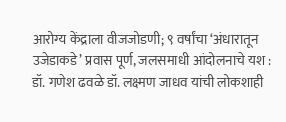आरोग्य केंद्राला वीजजोडणी; ९ वर्षांचा ‘अंधारातून उजेडाकडे’ प्रवास पूर्ण, जलसमाधी आंदोलनाचे यश : डॉ. गणेश ढवळे डॉ. लक्ष्मण जाधव यांची लोकशाही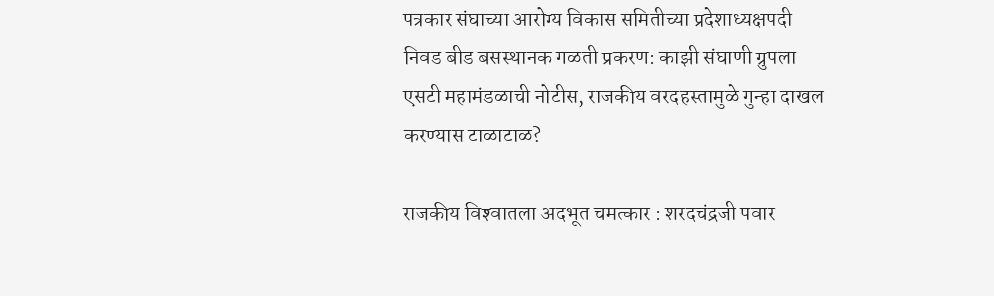पत्रकार संघाच्या आरोग्य विकास समितीच्या प्रदेशाध्यक्षपदी निवड बीड बसस्थानक गळती प्रकरण: काझी संघाणी ग्रुपला एसटी महामंडळाची नोटीस, राजकीय वरदहस्तामुळे गुन्हा दाखल करण्यास टाळाटाळ?

राजकीय विश्‍वातला अदभूत चमत्कार : शरदचंद्रजी पवार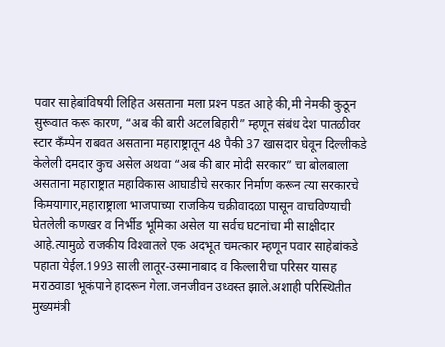पवार साहेबांविषयी लिहित असताना मला प्रश्‍न पडत आहे की,मी नेमकी कुठून सुरूवात करू कारण, “अब की बारी अटलबिहारी” म्हणून संबंध देश पातळीवर स्टार कँम्पेन राबवत असताना महाराष्ट्रातून 48 पैकी 37 खासदार घेवून दिल्लीकडे केलेली दमदार कुच असेल अथवा “अब की बार मोदी सरकार” चा बोलबाला असताना महाराष्ट्रात महाविकास आघाडीचे सरकार निर्माण करून त्या सरकारचे किमयागार,महाराष्ट्राला भाजपाच्या राजकिय चक्रीवादळा पासून वाचविण्याची घेतलेली कणखर व निर्भीड भूमिका असेल या सर्वच घटनांचा मी साक्षीदार आहे.त्यामुळे राजकीय विश्‍वातले एक अदभूत चमत्कार म्हणून पवार साहेबांकडे पहाता येईल.1993 साली लातूर-उस्मानाबाद व किल्लारीचा परिसर यासह मराठवाडा भूकंपाने हादरून गेला.जनजीवन उध्वस्त झाले.अशाही परिस्थितीत मुख्यमंत्री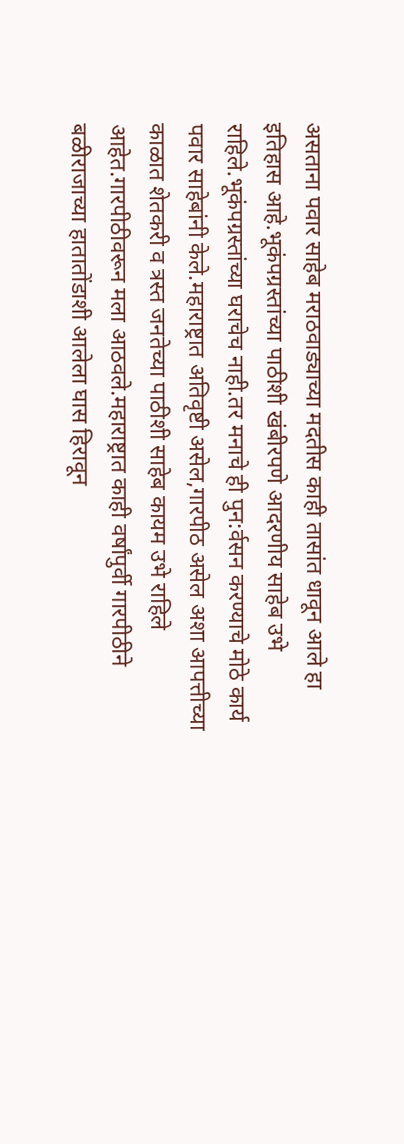असताना पवार साहेब मराठवाड्याच्या मदतीस काही तासांत धावून आले हा इतिहास आहे.भूकंपग्रस्तांच्या पाठीशी खंबीरपणे आदरणीय साहेब उभे राहिले.भूकंपग्रस्तांच्या घराचेच नाही.तर मनाचे ही पुन:र्वसन करण्याचे मोठे कार्य पवार साहेबांनी केले.महाराष्ट्रात अतिवृष्टी असेल,गारपीठ असेल अशा आपत्तीच्या काळात शेतकरी व त्रस्त जनतेच्या पाठीशी साहेब कायम उभे राहिले आहेत.गारपीठीवरून मला आठवले.महाराष्ट्रात काही वर्षांपुर्वी गारपीठीने बळीराजाच्या हातातोंडाशी आलेला घास हिरावून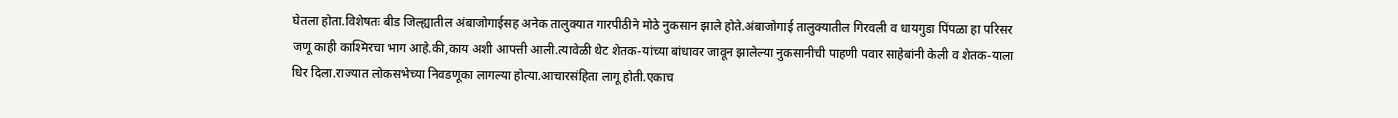घेतला होता.विशेषतः बीड जिल्ह्यातील अंबाजोगाईसह अनेक तालुक्यात गारपीठीने मोठे नुकसान झाले होते.अंबाजोगाई तालुक्यातील गिरवली व धायगुडा पिंपळा हा परिसर जणू काही काश्मिरचा भाग आहे.की,काय अशी आपत्ती आली.त्यावेळी थेट शेतक-यांच्या बांधावर जावून झालेल्या नुकसानीची पाहणी पवार साहेबांनी केली व शेतक-याला धिर दिला.राज्यात लोकसभेच्या निवडणूका लागल्या होत्या.आचारसंहिता लागू होती.एकाच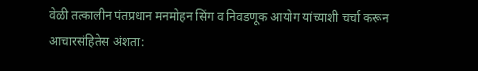वेळी तत्कालीन पंतप्रधान मनमोहन सिंग व निवडणूक आयोग यांच्याशी चर्चा करून आचारसंहितेस अंशता: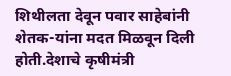शिथीलता देवून पवार साहेबांनी शेतक-यांना मदत मिळवून दिली होती.देशाचे कृषीमंत्री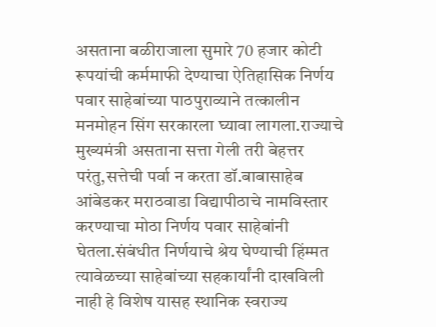असताना बळीराजाला सुमारे 70 हजार कोटी रूपयांची कर्ममाफी देण्याचा ऐतिहासिक निर्णय पवार साहेबांच्या पाठपुराव्याने तत्कालीन मनमोहन सिंग सरकारला घ्यावा लागला.राज्याचे मुख्यमंत्री असताना सत्ता गेली तरी बेहत्तर परंतु,सत्तेची पर्वा न करता डॉ.बाबासाहेब आंबेडकर मराठवाडा विद्यापीठाचे नामविस्तार करण्याचा मोठा निर्णय पवार साहेबांनी घेतला.संबंधीत निर्णयाचे श्रेय घेण्याची हिंम्मत त्यावेळच्या साहेबांच्या सहकार्यांनी दाखविली नाही हे विशेष यासह स्थानिक स्वराज्य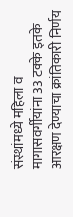संस्थांमध्ये महिला व मागासवर्गीयांना 33 टक्के इतके आरक्षण देण्याचा क्रांतिकारी निर्णय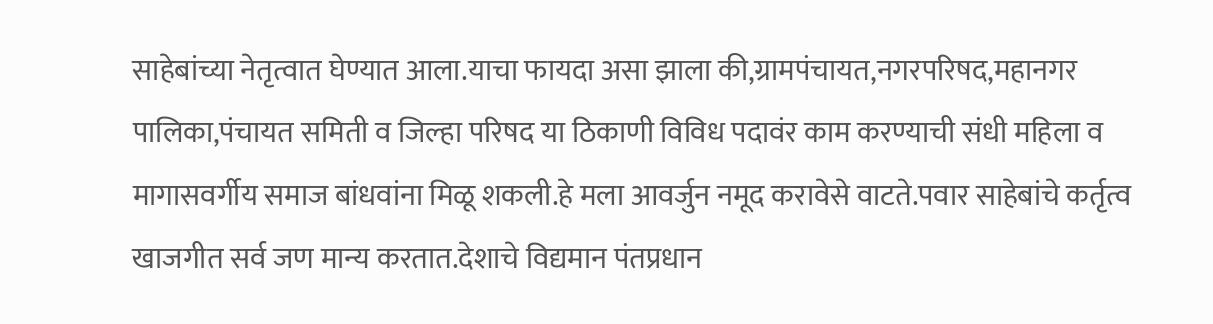साहेबांच्या नेतृत्वात घेण्यात आला.याचा फायदा असा झाला की,ग्रामपंचायत,नगरपरिषद,महानगर पालिका,पंचायत समिती व जिल्हा परिषद या ठिकाणी विविध पदावंर काम करण्याची संधी महिला व मागासवर्गीय समाज बांधवांना मिळू शकली.हे मला आवर्जुन नमूद करावेसे वाटते.पवार साहेबांचे कर्तृत्व खाजगीत सर्व जण मान्य करतात.देशाचे विद्यमान पंतप्रधान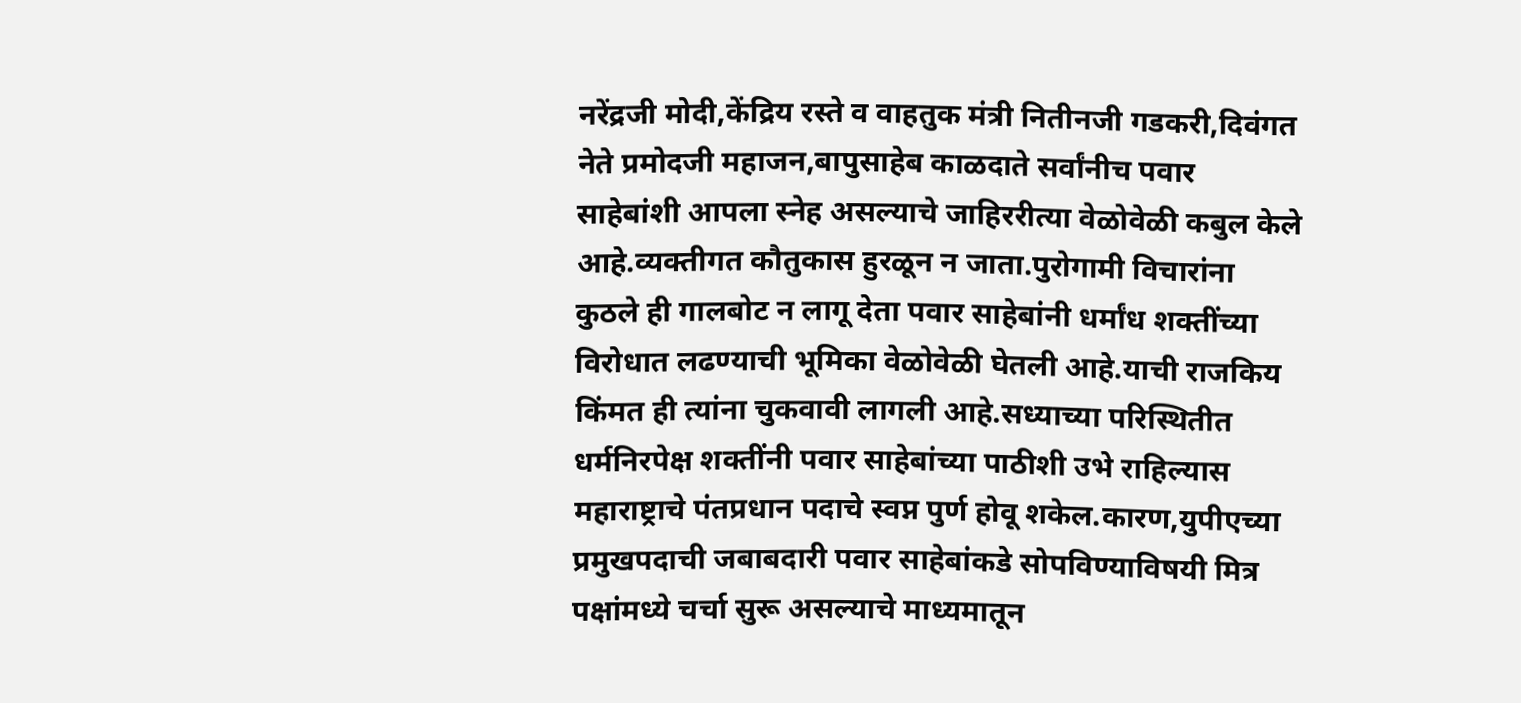नरेंद्रजी मोदी,केंद्रिय रस्ते व वाहतुक मंत्री नितीनजी गडकरी,दिवंगत नेते प्रमोदजी महाजन,बापुसाहेब काळदाते सर्वांनीच पवार साहेबांशी आपला स्नेह असल्याचे जाहिररीत्या वेळोवेळी कबुल केले आहे.व्यक्तीगत कौतुकास हुरळून न जाता.पुरोगामी विचारांना कुठले ही गालबोट न लागू देता पवार साहेबांनी धर्मांध शक्तींच्या विरोधात लढण्याची भूमिका वेळोवेळी घेतली आहे.याची राजकिय किंमत ही त्यांना चुकवावी लागली आहे.सध्याच्या परिस्थितीत धर्मनिरपेक्ष शक्तींनी पवार साहेबांच्या पाठीशी उभे राहिल्यास महाराष्ट्राचे पंतप्रधान पदाचे स्वप्न पुर्ण होवू शकेल.कारण,युपीएच्या प्रमुखपदाची जबाबदारी पवार साहेबांकडे सोपविण्याविषयी मित्र पक्षांमध्ये चर्चा सुरू असल्याचे माध्यमातून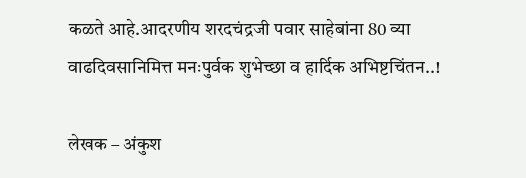कळते आहे.आदरणीय शरदचंद्रजी पवार साहेबांना 80 व्या वाढदिवसानिमित्त मनःपुर्वक शुभेच्छा व हार्दिक अभिष्टचिंतन..!

लेखक – अंकुश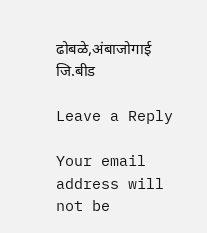ढोबळे,अंबाजोगाई जि.बीड

Leave a Reply

Your email address will not be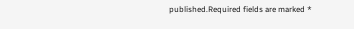published.Required fields are marked *